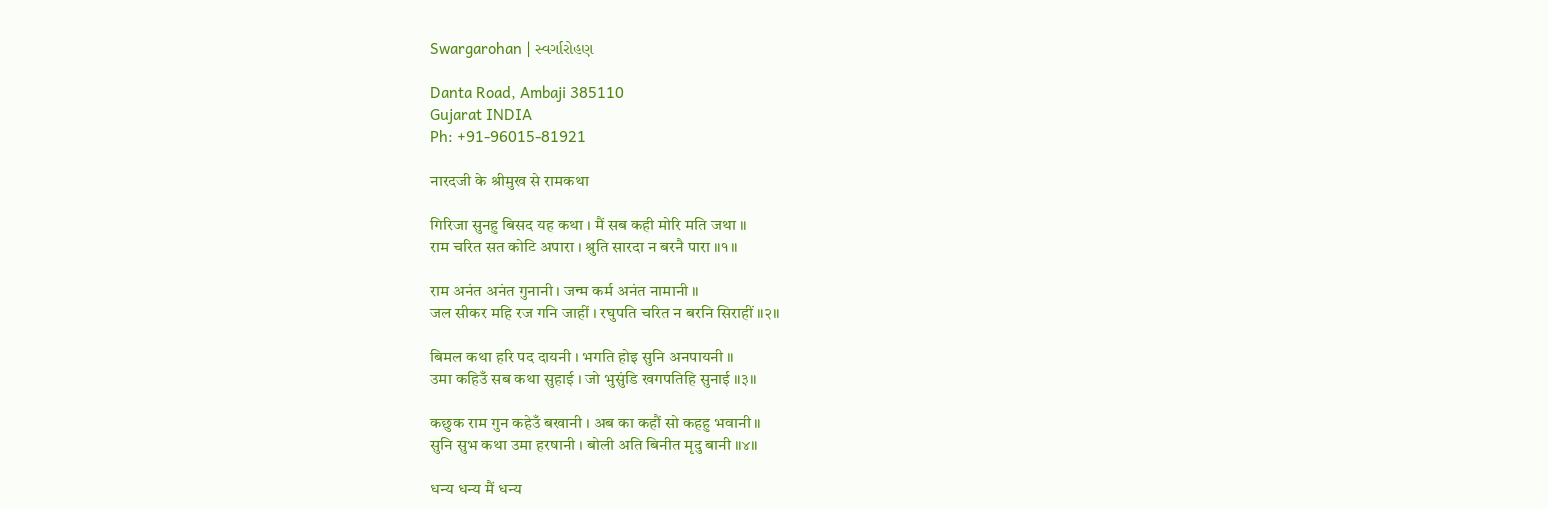Swargarohan | સ્વર્ગારોહણ

Danta Road, Ambaji 385110
Gujarat INDIA
Ph: +91-96015-81921

नारदजी के श्रीमुख से रामकथा

गिरिजा सुनहु बिसद यह कथा । मैं सब कही मोरि मति जथा ॥
राम चरित सत कोटि अपारा । श्रुति सारदा न बरनै पारा ॥१॥

राम अनंत अनंत गुनानी । जन्म कर्म अनंत नामानी ॥
जल सीकर महि रज गनि जाहीं । रघुपति चरित न बरनि सिराहीं ॥२॥

बिमल कथा हरि पद दायनी । भगति होइ सुनि अनपायनी ॥
उमा कहिउँ सब कथा सुहाई । जो भुसुंडि खगपतिहि सुनाई ॥३॥

कछुक राम गुन कहेउँ बखानी । अब का कहौं सो कहहु भवानी ॥
सुनि सुभ कथा उमा हरषानी । बोली अति बिनीत मृदु बानी ॥४॥

धन्य धन्य मैं धन्य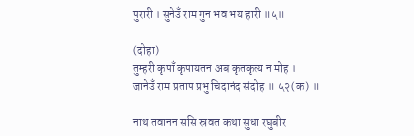पुरारी । सुनेउँ राम गुन भव भय हारी ॥५॥

(दोहा)
तुम्हरी कृपाँ कृपायतन अब कृतकृत्य न मोह ।
जानेउँ राम प्रताप प्रभु चिदानंद संदोह ॥ ५२(क) ॥

नाथ तवानन ससि स्रवत कथा सुधा रघुबीर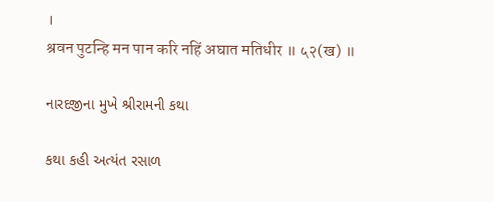।
श्रवन पुटन्हि मन पान करि नहिं अघात मतिधीर ॥ ५२(ख) ॥

નારદજીના મુખે શ્રીરામની કથા

કથા કહી અત્યંત રસાળ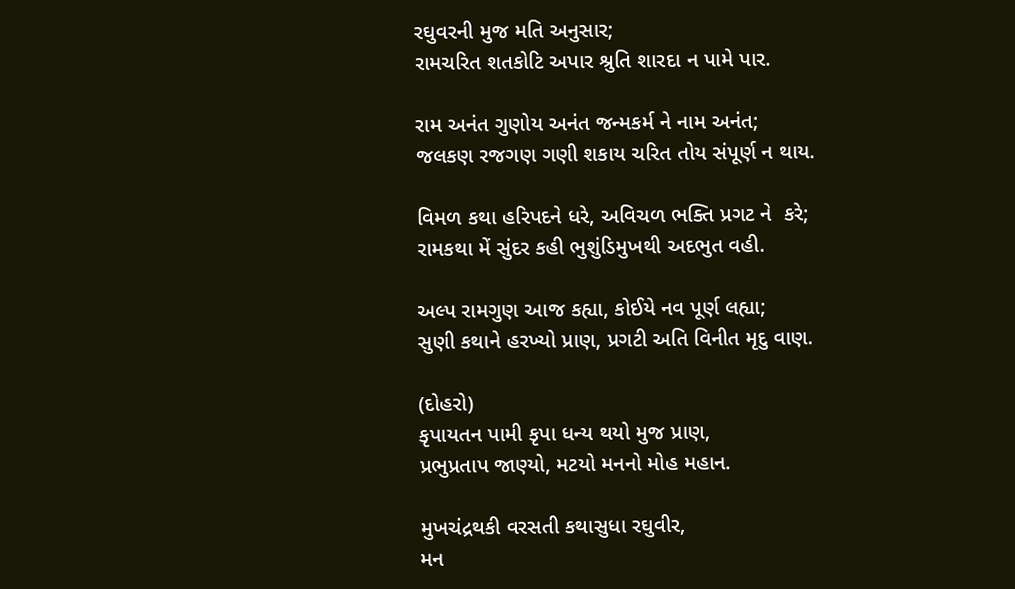રઘુવરની મુજ મતિ અનુસાર;
રામચરિત શતકોટિ અપાર શ્રુતિ શારદા ન પામે પાર.

રામ અનંત ગુણોય અનંત જન્મકર્મ ને નામ અનંત;
જલકણ રજગણ ગણી શકાય ચરિત તોય સંપૂર્ણ ન થાય.

વિમળ કથા હરિપદને ધરે, અવિચળ ભક્તિ પ્રગટ ને  કરે;
રામકથા મેં સુંદર કહી ભુશુંડિમુખથી અદભુત વહી.

અલ્પ રામગુણ આજ કહ્યા, કોઈયે નવ પૂર્ણ લહ્યા;
સુણી કથાને હરખ્યો પ્રાણ, પ્રગટી અતિ વિનીત મૃદુ વાણ.

(દોહરો)
કૃપાયતન પામી કૃપા ધન્ય થયો મુજ પ્રાણ,
પ્રભુપ્રતાપ જાણ્યો, મટયો મનનો મોહ મહાન.

મુખચંદ્રથકી વરસતી કથાસુધા રઘુવીર,
મન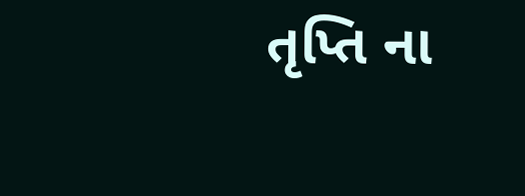તૃપ્તિ ના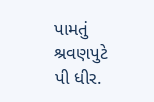પામતું શ્રવણપુટે પી ધીર.